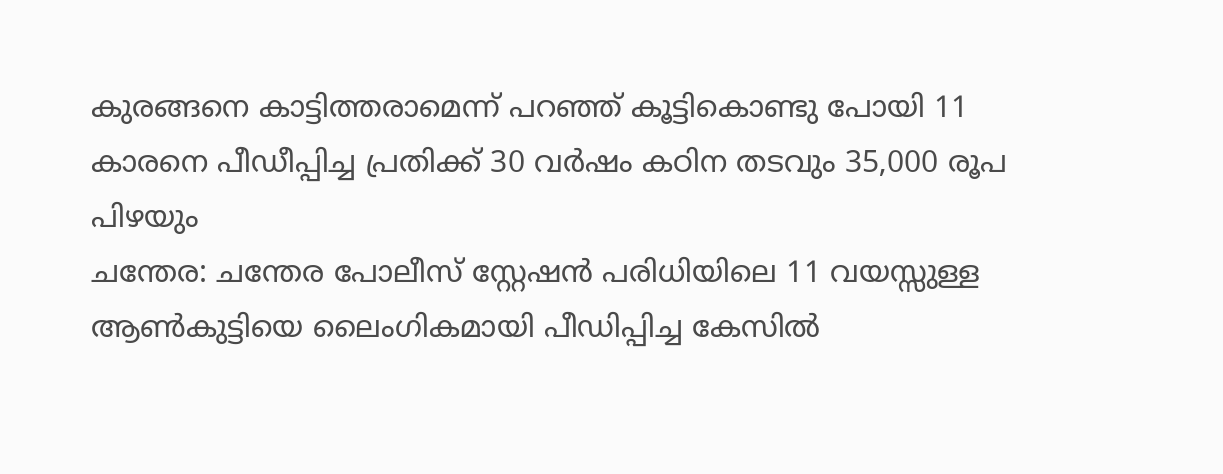കുരങ്ങനെ കാട്ടിത്തരാമെന്ന് പറഞ്ഞ് കൂട്ടികൊണ്ടു പോയി 11 കാരനെ പീഡീപ്പിച്ച പ്രതിക്ക് 30 വർഷം കഠിന തടവും 35,000 രൂപ പിഴയും
ചന്തേര: ചന്തേര പോലീസ് സ്റ്റേഷൻ പരിധിയിലെ 11 വയസ്സുള്ള ആൺകുട്ടിയെ ലൈംഗികമായി പീഡിപ്പിച്ച കേസിൽ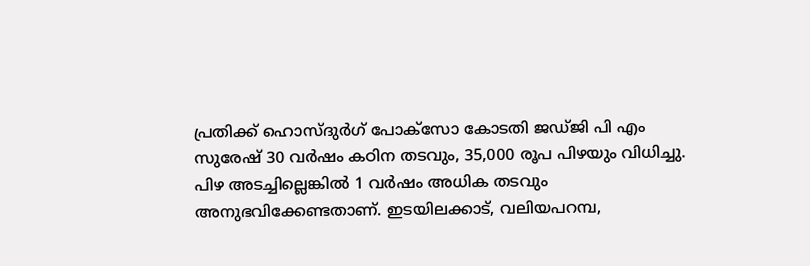പ്രതിക്ക് ഹൊസ്ദുർഗ് പോക്സോ കോടതി ജഡ്ജി പി എം സുരേഷ് 30 വർഷം കഠിന തടവും, 35,000 രൂപ പിഴയും വിധിച്ചു. പിഴ അടച്ചില്ലെങ്കിൽ 1 വർഷം അധിക തടവും അനുഭവിക്കേണ്ടതാണ്. ഇടയിലക്കാട്, വലിയപറമ്പ,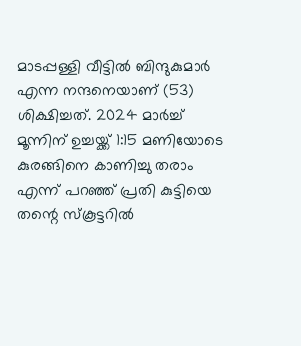മാടപ്പള്ളി വീട്ടിൽ ബിന്ദുകുമാർ എന്ന നന്ദനെയാണ് (53) ശിക്ഷിച്ചത്. 2024 മാർച്ച് മൂന്നിന് ഉച്ചയ്ക്ക് 1:15 മണിയോടെ കുരങ്ങിനെ കാണിച്ചു തരാം എന്ന് പറഞ്ഞ് പ്രതി കുട്ടിയെ തന്റെ സ്കൂട്ടറിൽ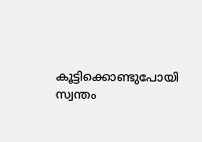കൂട്ടിക്കൊണ്ടുപോയി സ്വന്തം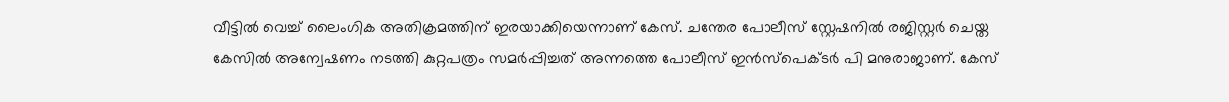വീട്ടിൽ വെച്ച് ലൈംഗിക അതിക്രമത്തിന് ഇരയാക്കിയെന്നാണ് കേസ്. ചന്തേര പോലീസ് സ്റ്റേഷനിൽ രജിസ്റ്റർ ചെയ്ത കേസിൽ അന്വേഷണം നടത്തി കുറ്റപത്രം സമർപ്പിച്ചത് അന്നത്തെ പോലീസ് ഇൻസ്പെക്ടർ പി മനുരാജാണ്. കേസ്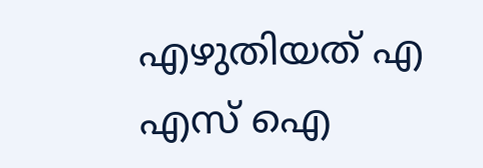എഴുതിയത് എ എസ് ഐ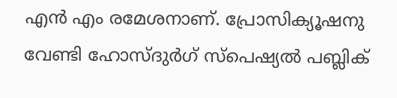എൻ എം രമേശനാണ്. പ്രോസിക്യൂഷനു വേണ്ടി ഹോസ്ദുർഗ് സ്പെഷ്യൽ പബ്ലിക്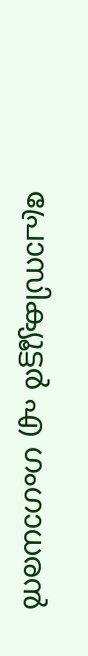പ്രോസിക്യൂട്ടർ എ ഗംഗാധരൻ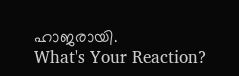ഹാജരായി.
What's Your Reaction?